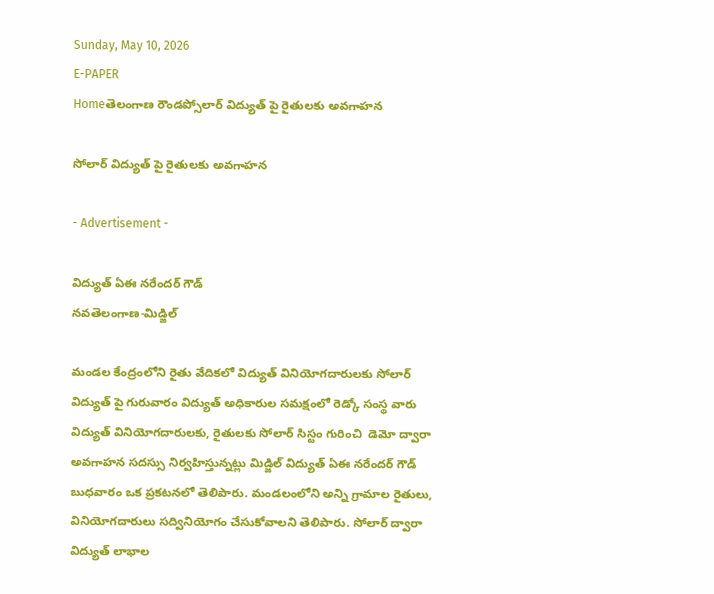Sunday, May 10, 2026
E-PAPER
Homeతెలంగాణ రౌండప్సోలార్ విద్యుత్ పై రైతులకు అవగాహన

సోలార్ విద్యుత్ పై రైతులకు అవగాహన

- Advertisement -

విద్యుత్ ఏఈ నరేందర్ గౌడ్
నవతెలంగాణ-మిడ్జిల్

మండల కేంద్రంలోని రైతు వేదికలో విద్యుత్ వినియోగదారులకు సోలార్ విద్యుత్ పై గురువారం విద్యుత్ అధికారుల సమక్షంలో రెడ్కో సంస్థ వారు విద్యుత్ వినియోగదారులకు, రైతులకు సోలార్ సిస్టం గురించి  డెమో ద్వారా అవగాహన సదస్సు నిర్వహిస్తున్నట్లు మిడ్జిల్ విద్యుత్ ఏఈ నరేందర్ గౌడ్ బుధవారం ఒక ప్రకటనలో తెలిపారు. మండలంలోని అన్ని గ్రామాల రైతులు, వినియోగదారులు సద్వినియోగం చేసుకోవాలని తెలిపారు. సోలార్ ద్వారా విద్యుత్ లాభాల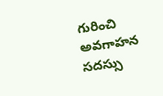గురించి అవగాహన సదస్సు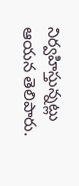నిర్వహిస్తున్నట్లు ఆయన తెలిపారు.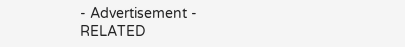- Advertisement -
RELATED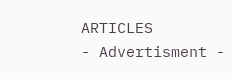ARTICLES
- Advertisment -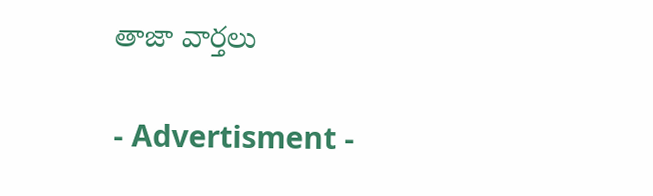తాజా వార్తలు

- Advertisment -